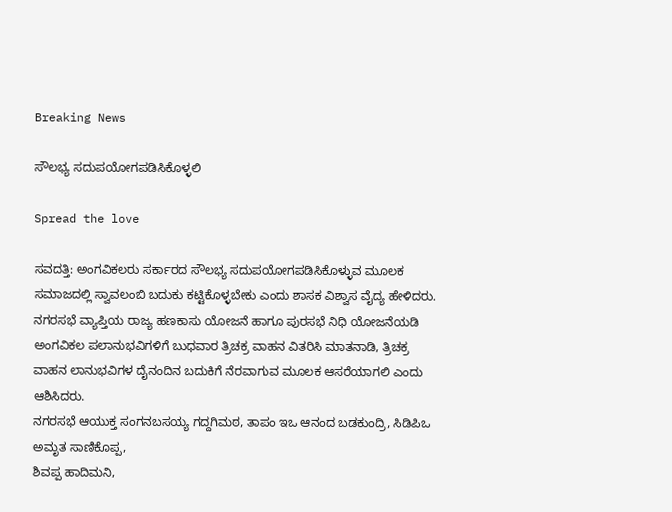Breaking News

ಸೌಲಭ್ಯ ಸದುಪಯೋಗಪಡಿಸಿಕೊಳ್ಳಲಿ

Spread the love

ಸವದತ್ತಿ: ಅಂಗವಿಕಲರು ಸರ್ಕಾರದ ಸೌಲಭ್ಯ ಸದುಪಯೋಗಪಡಿಸಿಕೊಳ್ಳುವ ಮೂಲಕ ಸಮಾಜದಲ್ಲಿ ಸ್ವಾವಲಂಬಿ ಬದುಕು ಕಟ್ಟಿಕೊಳ್ಳಬೇಕು ಎಂದು ಶಾಸಕ ವಿಶ್ವಾಸ ವೈದ್ಯ ಹೇಳಿದರು.
ನಗರಸಭೆ ವ್ಯಾಪ್ತಿಯ ರಾಜ್ಯ ಹಣಕಾಸು ಯೋಜನೆ ಹಾಗೂ ಪುರಸಭೆ ನಿಧಿ ಯೋಜನೆಯಡಿ ಅಂಗವಿಕಲ ಪಲಾನುಭವಿಗಳಿಗೆ ಬುಧವಾರ ತ್ರಿಚಕ್ರ ವಾಹನ ವಿತರಿಸಿ ಮಾತನಾಡಿ, ತ್ರಿಚಕ್ರ ವಾಹನ ಲಾನುಭವಿಗಳ ದೈನಂದಿನ ಬದುಕಿಗೆ ನೆರವಾಗುವ ಮೂಲಕ ಆಸರೆಯಾಗಲಿ ಎಂದು ಆಶಿಸಿದರು.
ನಗರಸಭೆ ಆಯುಕ್ತ ಸಂಗನಬಸಯ್ಯ ಗದ್ದಗಿಮಠ, ತಾಪಂ ಇಒ ಆನಂದ ಬಡಕುಂದ್ರಿ, ಸಿಡಿಪಿಒ ಅಮೃತ ಸಾಣಿಕೊಪ್ಪ,
ಶಿವಪ್ಪ ಹಾದಿಮನಿ,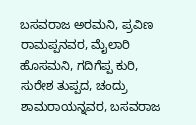ಬಸವರಾಜ ಅರಮನಿ, ಪ್ರವಿಣ ರಾಮಪ್ಪನವರ, ಮೈಲಾರಿ ಹೊಸಮನಿ, ಗದಿಗೆಪ್ಪ ಕುರಿ, ಸುರೇಶ ತುಪ್ಪದ, ಚಂದ್ರು ಶಾಮರಾಯನ್ನವರ, ಬಸವರಾಜ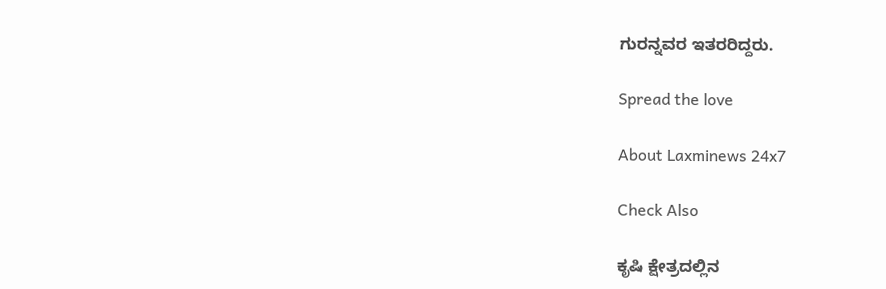ಗುರನ್ನವರ ಇತರರಿದ್ದರು.

Spread the love

About Laxminews 24x7

Check Also

ಕೃಷಿ ಕ್ಷೇತ್ರದಲ್ಲಿನ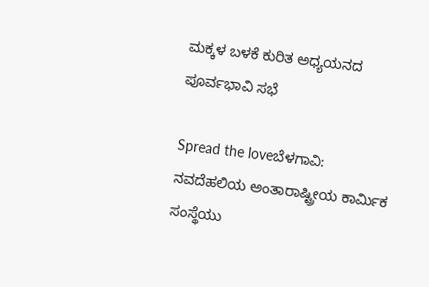ಮಕ್ಕಳ ಬಳಕೆ ಕುರಿತ ಅಧ್ಯಯನದ ಪೂರ್ವಭಾವಿ ಸಭೆ

Spread the loveಬೆಳಗಾವಿ: ನವದೆಹಲಿಯ ಅಂತಾರಾಷ್ಟ್ರೀಯ ಕಾರ್ಮಿಕ ಸಂಸ್ಥೆಯು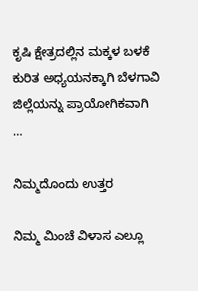ಕೃಷಿ ಕ್ಷೇತ್ರದಲ್ಲಿನ ಮಕ್ಕಳ ಬಳಕೆ ಕುರಿತ ಅಧ್ಯಯನಕ್ಕಾಗಿ ಬೆಳಗಾವಿ ಜಿಲ್ಲೆಯನ್ನು ಪ್ರಾಯೋಗಿಕವಾಗಿ …

ನಿಮ್ಮದೊಂದು ಉತ್ತರ

ನಿಮ್ಮ ಮಿಂಚೆ ವಿಳಾಸ ಎಲ್ಲೂ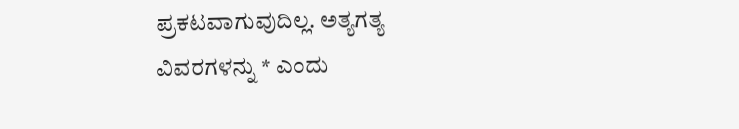ಪ್ರಕಟವಾಗುವುದಿಲ್ಲ. ಅತ್ಯಗತ್ಯ ವಿವರಗಳನ್ನು * ಎಂದು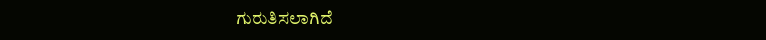ಗುರುತಿಸಲಾಗಿದೆ